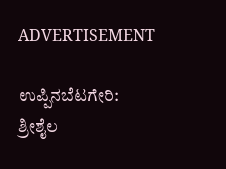ADVERTISEMENT

ಉಪ್ಪಿನಬೆಟಗೇರಿ: ಶ್ರೀಶೈಲ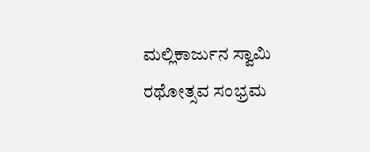ಮಲ್ಲಿಕಾರ್ಜುನ ಸ್ವಾಮಿ ರಥೋತ್ಸವ ಸಂಭ್ರಮ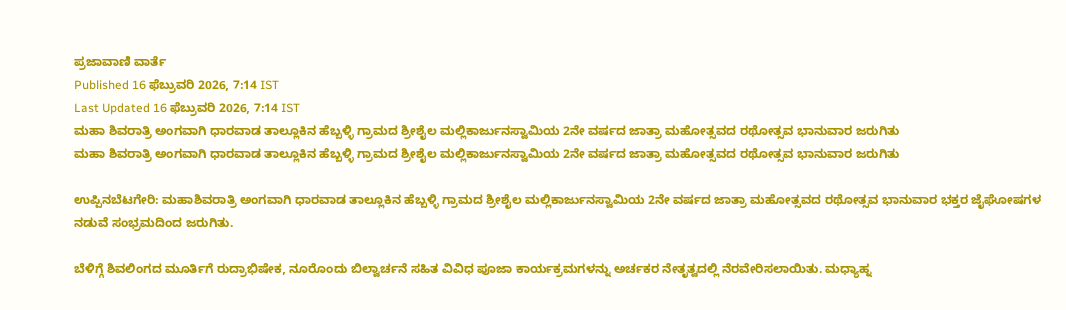ಪ್ರಜಾವಾಣಿ ವಾರ್ತೆ
Published 16 ಫೆಬ್ರುವರಿ 2026, 7:14 IST
Last Updated 16 ಫೆಬ್ರುವರಿ 2026, 7:14 IST
ಮಹಾ ಶಿವರಾತ್ರಿ ಅಂಗವಾಗಿ ಧಾರವಾಡ ತಾಲ್ಲೂಕಿನ ಹೆಬ್ಬಳ್ಳಿ ಗ್ರಾಮದ ಶ್ರೀಶೈಲ ಮಲ್ಲಿಕಾರ್ಜುನಸ್ವಾಮಿಯ 2ನೇ ವರ್ಷದ ಜಾತ್ರಾ ಮಹೋತ್ಸವದ ರಥೋತ್ಸವ ಭಾನುವಾರ ಜರುಗಿತು
ಮಹಾ ಶಿವರಾತ್ರಿ ಅಂಗವಾಗಿ ಧಾರವಾಡ ತಾಲ್ಲೂಕಿನ ಹೆಬ್ಬಳ್ಳಿ ಗ್ರಾಮದ ಶ್ರೀಶೈಲ ಮಲ್ಲಿಕಾರ್ಜುನಸ್ವಾಮಿಯ 2ನೇ ವರ್ಷದ ಜಾತ್ರಾ ಮಹೋತ್ಸವದ ರಥೋತ್ಸವ ಭಾನುವಾರ ಜರುಗಿತು

ಉಪ್ಪಿನಬೆಟಗೇರಿ: ಮಹಾಶಿವರಾತ್ರಿ ಅಂಗವಾಗಿ ಧಾರವಾಡ ತಾಲ್ಲೂಕಿನ ಹೆಬ್ಬಳ್ಳಿ ಗ್ರಾಮದ ಶ್ರೀಶೈಲ ಮಲ್ಲಿಕಾರ್ಜುನಸ್ವಾಮಿಯ 2ನೇ ವರ್ಷದ ಜಾತ್ರಾ ಮಹೋತ್ಸವದ ರಥೋತ್ಸವ ಭಾನುವಾರ ಭಕ್ತರ ಜೈಘೋಷಗಳ ನಡುವೆ ಸಂಭ್ರಮದಿಂದ ಜರುಗಿತು.

ಬೆಳಿಗ್ಗೆ ಶಿವಲಿಂಗದ ಮೂರ್ತಿಗೆ ರುದ್ರಾಭಿಷೇಕ, ನೂರೊಂದು ಬಿಲ್ವಾರ್ಚನೆ ಸಹಿತ ವಿವಿಧ ಪೂಜಾ ಕಾರ್ಯಕ್ರಮಗಳನ್ನು ಅರ್ಚಕರ ನೇತೃತ್ವದಲ್ಲಿ ನೆರವೇರಿಸಲಾಯಿತು. ಮಧ್ಯಾಹ್ನ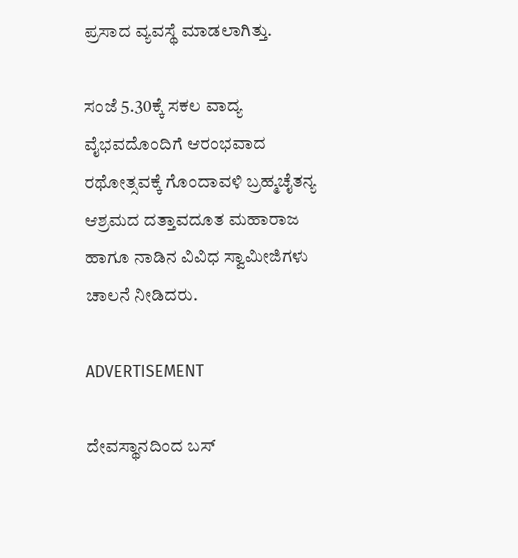ಪ್ರಸಾದ ವ್ಯವಸ್ಥೆ ಮಾಡಲಾಗಿತ್ತು.

ಸಂಜೆ 5.30ಕ್ಕೆ ಸಕಲ ವಾದ್ಯ ವೈಭವದೊಂದಿಗೆ ಆರಂಭವಾದ ರಥೋತ್ಸವಕ್ಕೆ ಗೊಂದಾವಳಿ ಬ್ರಹ್ಮಚೈತನ್ಯ ಆಶ್ರಮದ ದತ್ತಾವದೂತ ಮಹಾರಾಜ ಹಾಗೂ ನಾಡಿನ ವಿವಿಧ ಸ್ವಾಮೀಜಿಗಳು ಚಾಲನೆ ನೀಡಿದರು.

ADVERTISEMENT

ದೇವಸ್ಥಾನದಿಂದ ಬಸ್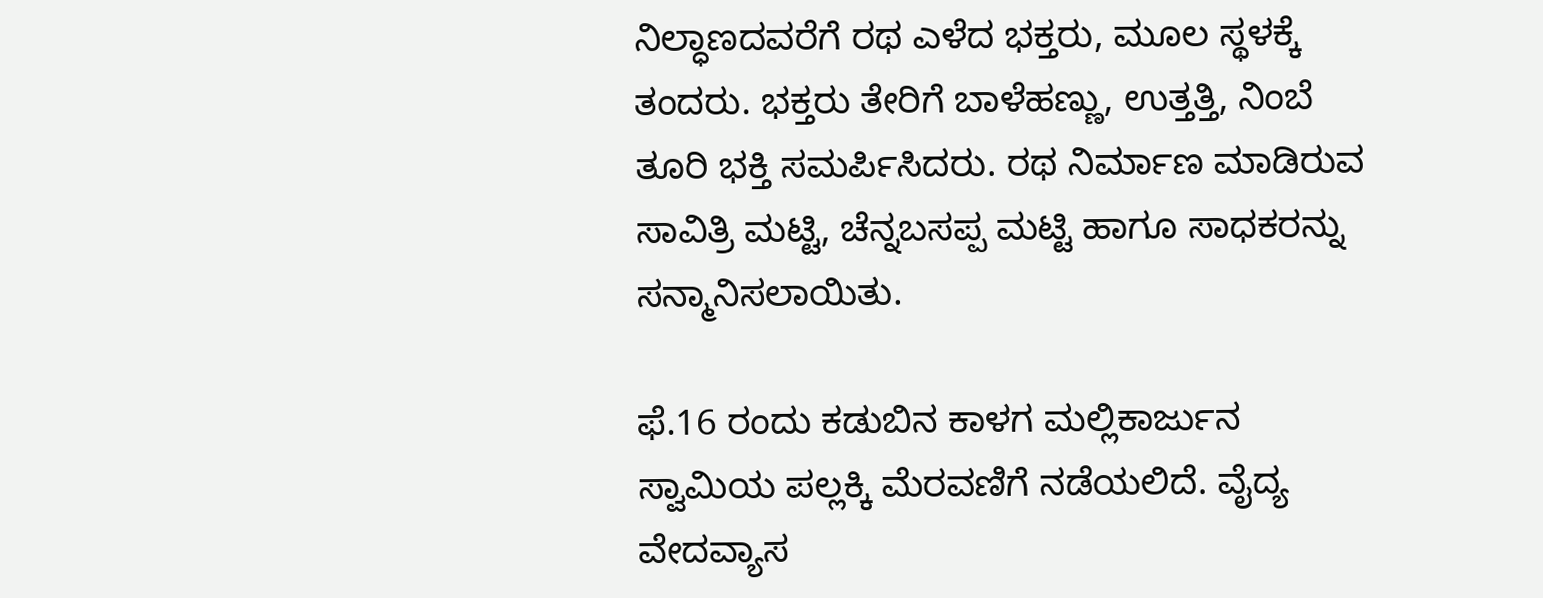ನಿಲ್ಧಾಣದವರೆಗೆ ರಥ ಎಳೆದ ಭಕ್ತರು, ಮೂಲ ಸ್ಥಳಕ್ಕೆ ತಂದರು. ಭಕ್ತರು ತೇರಿಗೆ ಬಾಳೆಹಣ್ಣು, ಉತ್ತತ್ತಿ, ನಿಂಬೆ ತೂರಿ ಭಕ್ತಿ ಸಮರ್ಪಿಸಿದರು. ರಥ ನಿರ್ಮಾಣ ಮಾಡಿರುವ ಸಾವಿತ್ರಿ ಮಟ್ಟಿ, ಚೆನ್ನಬಸಪ್ಪ ಮಟ್ಟಿ ಹಾಗೂ ಸಾಧಕರನ್ನು ಸನ್ಮಾನಿಸಲಾಯಿತು.

ಫೆ.16 ರಂದು ಕಡುಬಿನ ಕಾಳಗ ಮಲ್ಲಿಕಾರ್ಜುನ ಸ್ವಾಮಿಯ ಪಲ್ಲಕ್ಕಿ ಮೆರವಣಿಗೆ ನಡೆಯಲಿದೆ. ವೈದ್ಯ ವೇದವ್ಯಾಸ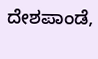ದೇಶಪಾಂಡೆ,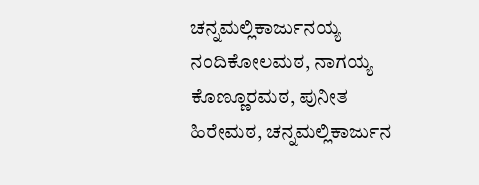ಚನ್ನಮಲ್ಲಿಕಾರ್ಜುನಯ್ಯ ನಂದಿಕೋಲಮಠ, ನಾಗಯ್ಯ ಕೊಣ್ಣೂರಮಠ, ಪುನೀತ ಹಿರೇಮಠ, ಚನ್ನಮಲ್ಲಿಕಾರ್ಜುನ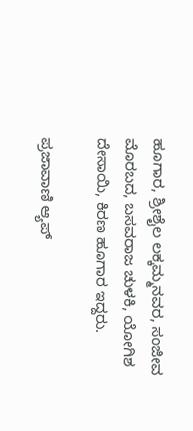ಹೂಗಾರ, ಶ್ರೀಶೈಲ ಲಕ್ಕಮ್ಮನವರ, ಸಂಜೀವ ಮೊರಬದ, ಬಸವರಾಜ ಚುಳಕಿ, ಯೋಗಿಶ ದೇಸಾಯಿ, ಕಿರಣ ಹೂಗಾರ ಇದ್ದರು.

ಪ್ರಜಾವಾಣಿ ಆ್ಯಪ್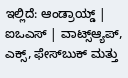ಇಲ್ಲಿದೆ: ಆಂಡ್ರಾಯ್ಡ್ | ಐಒಎಸ್ | ವಾಟ್ಸ್ಆ್ಯಪ್, ಎಕ್ಸ್, ಫೇಸ್‌ಬುಕ್ ಮತ್ತು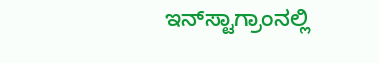ಇನ್‌ಸ್ಟಾಗ್ರಾಂನಲ್ಲಿ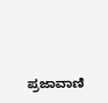ಪ್ರಜಾವಾಣಿ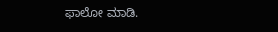ಫಾಲೋ ಮಾಡಿ.